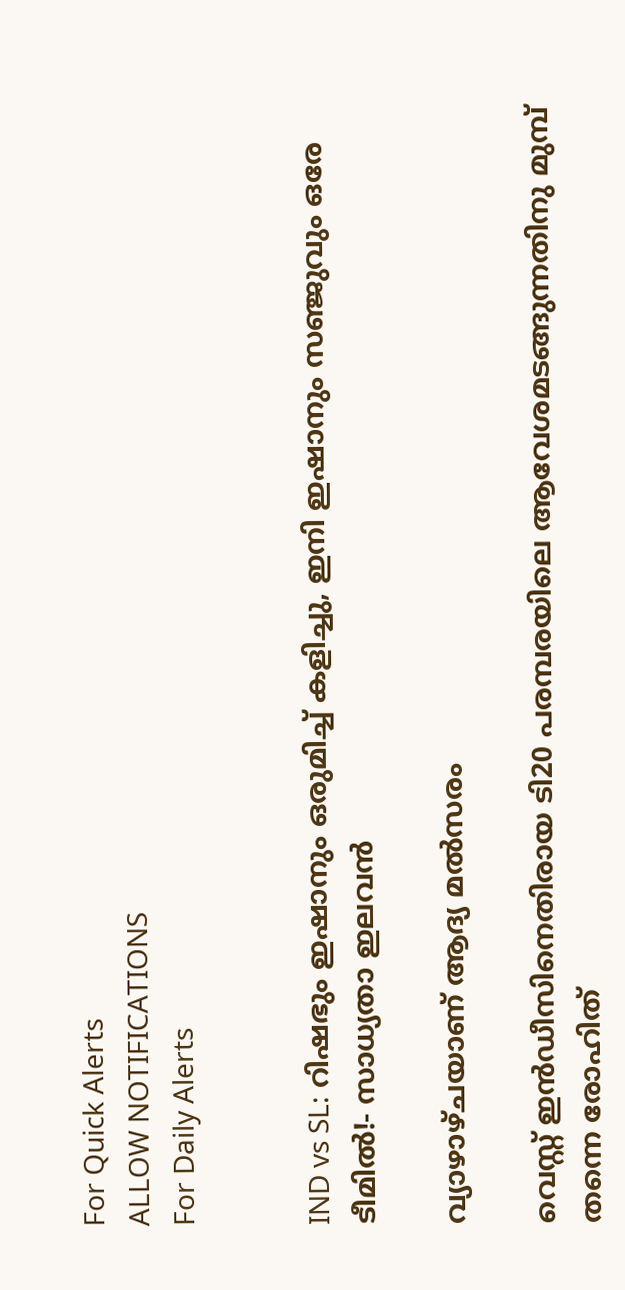For Quick Alerts
ALLOW NOTIFICATIONS
For Daily Alerts


IND vs SL: റിഷഭും ഇഷാനും ഒരുമിച്ച് കളിച്ചു, ഇനി ഇഷാനും സഞ്ജുവും ഒരേ ടീമില്‍!- സാധ്യതാ ഇലവന്‍

വ്യാഴാഴ്ചയാണ് ആദ്യ മല്‍സരം

വെസ്റ്റ് ഇന്‍ഡീസിനെതിരായ ടി20 പരമ്പരയിലെ ആവേശമടങ്ങുന്നതിനു മുമ്പ് തന്നെ രോഹിത്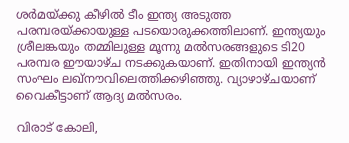ശര്‍മയ്ക്കു കീഴില്‍ ടീം ഇന്ത്യ അടുത്ത പരമ്പരയ്ക്കായുള്ള പടയൊരുക്കത്തിലാണ്. ഇന്ത്യയും ശ്രീലങ്കയും തമ്മിലുള്ള മൂന്നു മല്‍സരങ്ങളുടെ ടി20 പരമ്പര ഈയാഴ്ച നടക്കുകയാണ്. ഇതിനായി ഇന്ത്യന്‍ സംഘം ലഖ്‌നൗവിലെത്തിക്കഴിഞ്ഞു. വ്യാഴാഴ്ചയാണ് വൈകീട്ടാണ് ആദ്യ മല്‍സരം.

വിരാട് കോലി,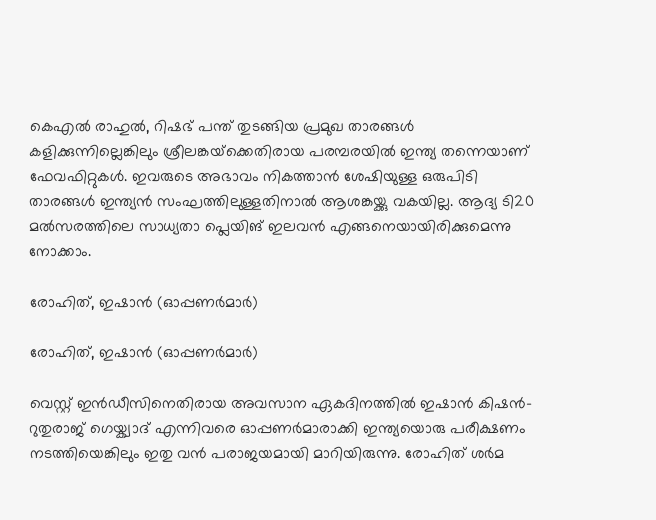കെഎല്‍ രാഹുല്‍, റിഷഭ് പന്ത് തുടങ്ങിയ പ്രമുഖ താരങ്ങള്‍ കളിക്കുന്നില്ലെങ്കിലും ശ്രീലങ്കയ്‌ക്കെതിരായ പരമ്പരയില്‍ ഇന്ത്യ തന്നെയാണ് ഫേവഫിറ്റുകള്‍. ഇവരുടെ അഭാവം നികത്താന്‍ ശേഷിയുള്ള ഒരുപിടി താരങ്ങള്‍ ഇന്ത്യന്‍ സംഘത്തിലുള്ളതിനാല്‍ ആശങ്കയ്ക്കു വകയില്ല. ആദ്യ ടി20 മല്‍സരത്തിലെ സാധ്യതാ പ്ലെയിങ് ഇലവന്‍ എങ്ങനെയായിരിക്കുമെന്നു നോക്കാം.

രോഹിത്, ഇഷാന്‍ (ഓപ്പണര്‍മാര്‍)

രോഹിത്, ഇഷാന്‍ (ഓപ്പണര്‍മാര്‍)

വെസ്റ്റ് ഇന്‍ഡീസിനെതിരായ അവസാന ഏകദിനത്തില്‍ ഇഷാന്‍ കിഷന്‍- റുതുരാജ് ഗെയ്ക്വാദ് എന്നിവരെ ഓപ്പണര്‍മാരാക്കി ഇന്ത്യയൊരു പരീക്ഷണം നടത്തിയെങ്കിലും ഇതു വന്‍ പരാജയമായി മാറിയിരുന്നു. രോഹിത് ശര്‍മ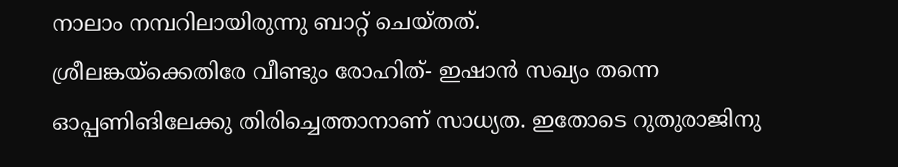നാലാം നമ്പറിലായിരുന്നു ബാറ്റ് ചെയ്തത്.
ശ്രീലങ്കയ്‌ക്കെതിരേ വീണ്ടും രോഹിത്- ഇഷാന്‍ സഖ്യം തന്നെ ഓപ്പണിങിലേക്കു തിരിച്ചെത്താനാണ് സാധ്യത. ഇതോടെ റുതുരാജിനു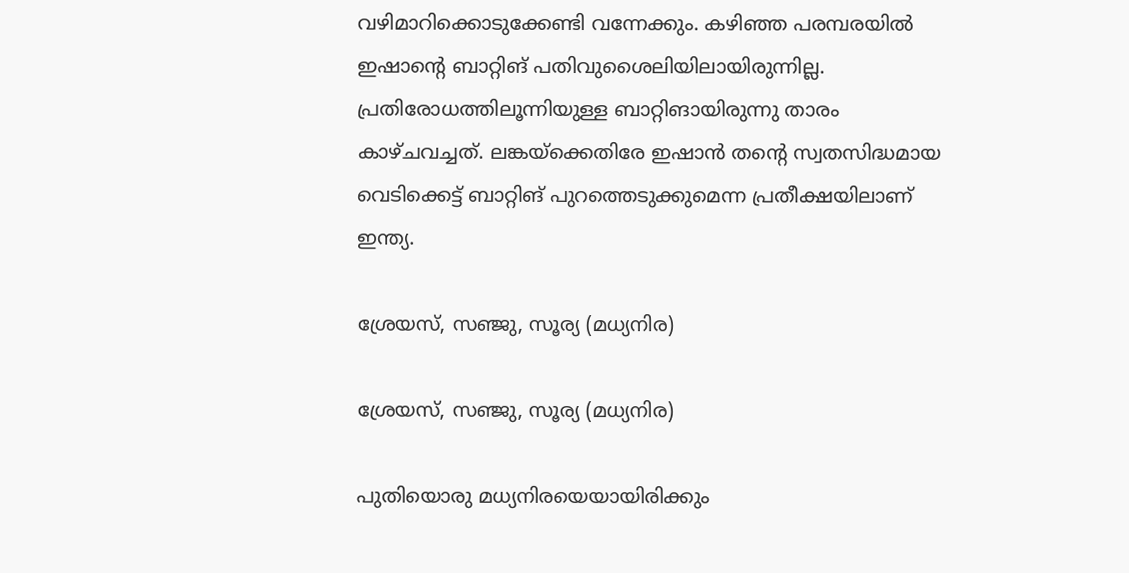വഴിമാറിക്കൊടുക്കേണ്ടി വന്നേക്കും. കഴിഞ്ഞ പരമ്പരയില്‍ ഇഷാന്റെ ബാറ്റിങ് പതിവുശൈലിയിലായിരുന്നില്ല. പ്രതിരോധത്തിലൂന്നിയുള്ള ബാറ്റിങായിരുന്നു താരം കാഴ്ചവച്ചത്. ലങ്കയ്‌ക്കെതിരേ ഇഷാന്‍ തന്റെ സ്വതസിദ്ധമായ വെടിക്കെട്ട് ബാറ്റിങ് പുറത്തെടുക്കുമെന്ന പ്രതീക്ഷയിലാണ് ഇന്ത്യ.

ശ്രേയസ്, സഞ്ജു, സൂര്യ (മധ്യനിര)

ശ്രേയസ്, സഞ്ജു, സൂര്യ (മധ്യനിര)

പുതിയൊരു മധ്യനിരയെയായിരിക്കും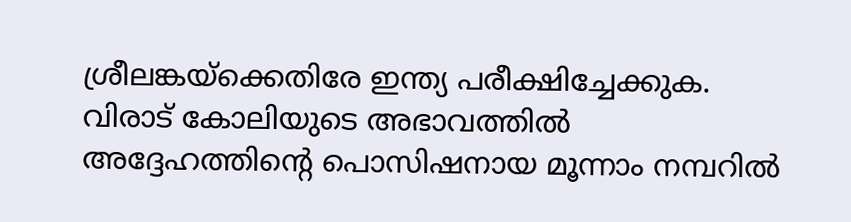ശ്രീലങ്കയ്‌ക്കെതിരേ ഇന്ത്യ പരീക്ഷിച്ചേക്കുക. വിരാട് കോലിയുടെ അഭാവത്തില്‍ അദ്ദേഹത്തിന്റെ പൊസിഷനായ മൂന്നാം നമ്പറില്‍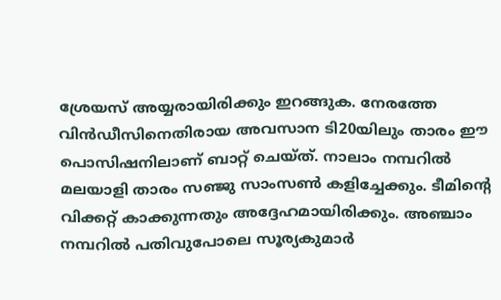ശ്രേയസ് അയ്യരായിരിക്കും ഇറങ്ങുക. നേരത്തേ വിന്‍ഡീസിനെതിരായ അവസാന ടി20യിലും താരം ഈ പൊസിഷനിലാണ് ബാറ്റ് ചെയ്ത്. നാലാം നമ്പറില്‍ മലയാളി താരം സഞ്ജു സാംസണ്‍ കളിച്ചേക്കും. ടീമിന്റെ വിക്കറ്റ് കാക്കുന്നതും അദ്ദേഹമായിരിക്കും. അഞ്ചാം നമ്പറില്‍ പതിവുപോലെ സൂര്യകുമാര്‍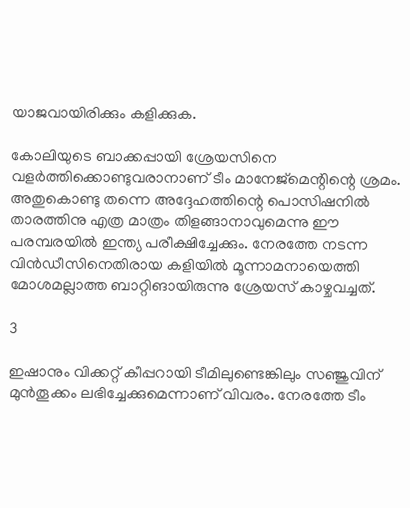യാജവായിരിക്കും കളിക്കുക.

കോലിയുടെ ബാക്കപ്പായി ശ്രേയസിനെ വളര്‍ത്തിക്കൊണ്ടുവരാനാണ് ടീം മാനേജ്‌മെന്റിന്റെ ശ്രമം. അതുകൊണ്ടു തന്നെ അദ്ദേഹത്തിന്റെ പൊസിഷനില്‍ താരത്തിനു എത്ര മാത്രം തിളങ്ങാനാവുമെന്നു ഈ പരമ്പരയില്‍ ഇന്ത്യ പരീക്ഷിച്ചേക്കും. നേരത്തേ നടന്ന വിന്‍ഡീസിനെതിരായ കളിയില്‍ മൂന്നാമനായെത്തി മോശമല്ലാത്ത ബാറ്റിങായിരുന്നു ശ്രേയസ് കാഴ്ചവച്ചത്.

3

ഇഷാനും വിക്കറ്റ് കീപ്പറായി ടീമിലുണ്ടെങ്കിലും സഞ്ജുവിന് മുന്‍തൂക്കം ലഭിച്ചേക്കുമെന്നാണ് വിവരം. നേരത്തേ ടീം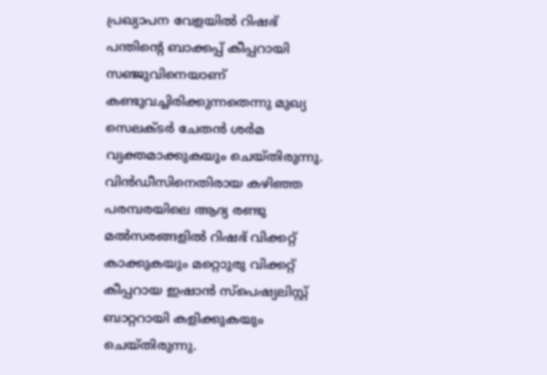പ്രഖ്യാപന വേളയില്‍ റിഷഭ് പന്തിന്റെ ബാക്കപ്പ് കീപ്പറായി സഞ്ജുവിനെയാണ് കണ്ടുവച്ചിരിക്കുന്നതെന്നു മുഖ്യ സെലക്ടര്‍ ചേതന്‍ ശര്‍മ വ്യക്തമാക്കുകയും ചെയ്തിരുന്നു. വിന്‍ഡീസിനെതിരായ കഴിഞ്ഞ പരമ്പരയിലെ ആദ്യ രണ്ടു മല്‍സരങ്ങളില്‍ റിഷഭ് വിക്കറ്റ് കാക്കുകയും മറ്റൊുരു വിക്കറ്റ് കീപ്പറായ ഇഷാന്‍ സ്‌പെഷ്യലിസ്റ്റ് ബാറ്ററായി കളിക്കുകയും ചെയ്തിരുന്നു.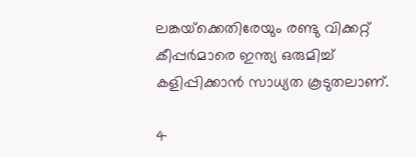ലങ്കയ്‌ക്കെതിരേയും രണ്ടു വിക്കറ്റ് കീപ്പര്‍മാരെ ഇന്ത്യ ഒരുമിച്ച് കളിപ്പിക്കാന്‍ സാധ്യത കൂടുതലാണ്.

4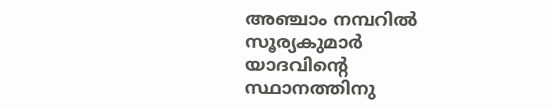അഞ്ചാം നമ്പറില്‍ സൂര്യകുമാര്‍ യാദവിന്റെ സ്ഥാനത്തിനു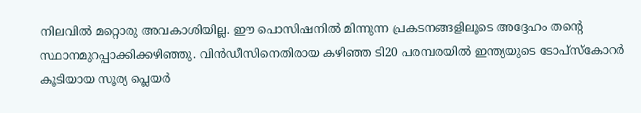നിലവില്‍ മറ്റൊരു അവകാശിയില്ല. ഈ പൊസിഷനില്‍ മിന്നുന്ന പ്രകടനങ്ങളിലൂടെ അദ്ദേഹം തന്റെ സ്ഥാനമുറപ്പാക്കിക്കഴിഞ്ഞു. വിന്‍ഡീസിനെതിരായ കഴിഞ്ഞ ടി20 പരമ്പരയില്‍ ഇന്ത്യയുടെ ടോപ്‌സ്‌കോറര്‍ കൂടിയായ സൂര്യ പ്ലെയര്‍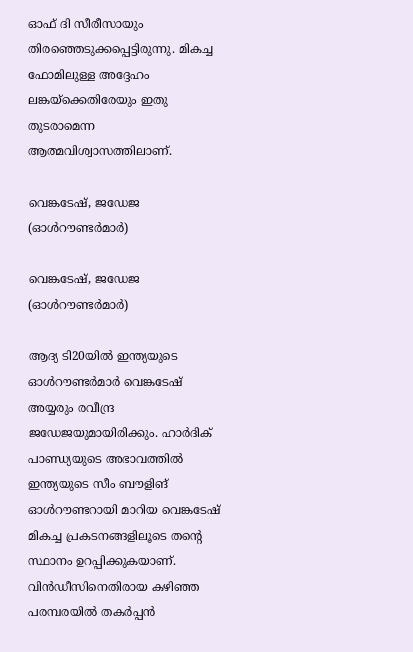ഓഫ് ദി സീരീസായും തിരഞ്ഞെടുക്കപ്പെട്ടിരുന്നു. മികച്ച ഫോമിലുള്ള അദ്ദേഹം ലങ്കയ്‌ക്കെതിരേയും ഇതു തുടരാമെന്ന ആത്മവിശ്വാസത്തിലാണ്.

വെങ്കടേഷ്, ജഡേജ (ഓള്‍റൗണ്ടര്‍മാര്‍)

വെങ്കടേഷ്, ജഡേജ (ഓള്‍റൗണ്ടര്‍മാര്‍)

ആദ്യ ടി20യില്‍ ഇന്ത്യയുടെ ഓള്‍റൗണ്ടര്‍മാര്‍ വെങ്കടേഷ് അയ്യരും രവീന്ദ്ര ജഡേജയുമായിരിക്കും. ഹാര്‍ദിക് പാണ്ഡ്യയുടെ അഭാവത്തില്‍ ഇന്ത്യയുടെ സീം ബൗളിങ് ഓള്‍റൗണ്ടറായി മാറിയ വെങ്കടേഷ് മികച്ച പ്രകടനങ്ങളിലൂടെ തന്റെ സ്ഥാനം ഉറപ്പിക്കുകയാണ്. വിന്‍ഡീസിനെതിരായ കഴിഞ്ഞ പരമ്പരയില്‍ തകര്‍പ്പന്‍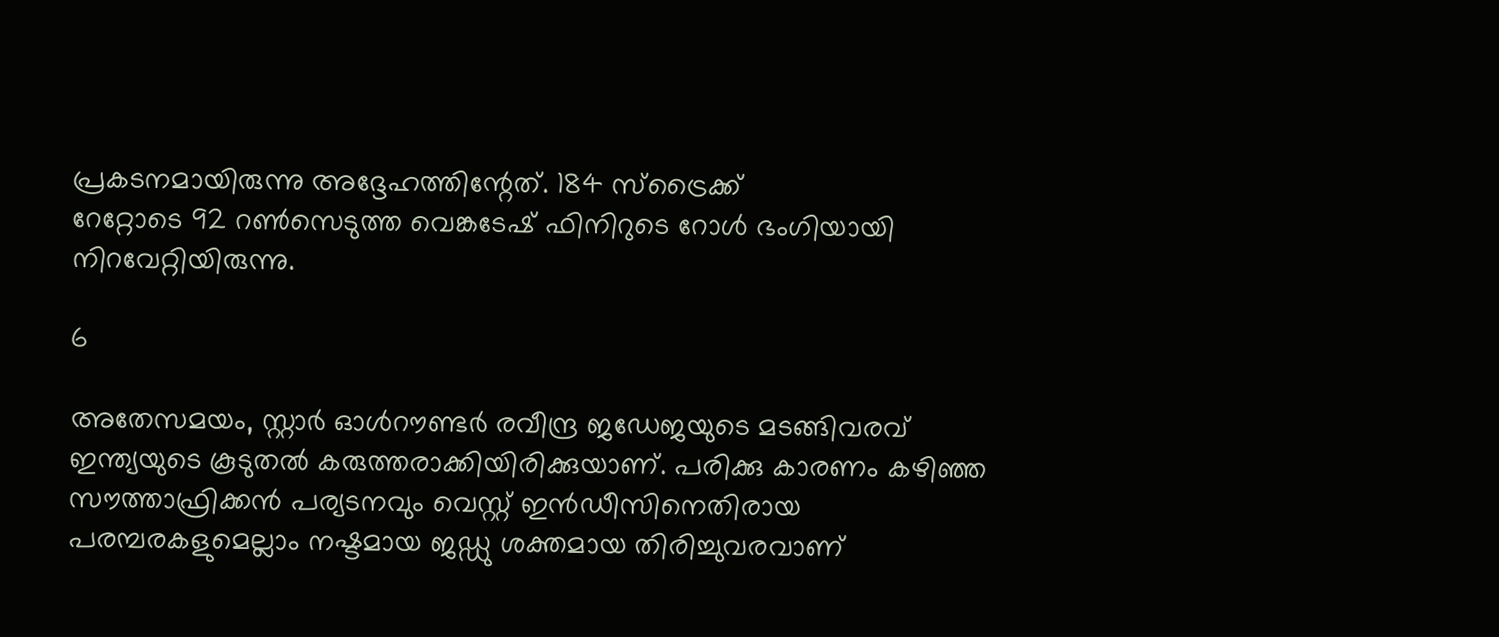പ്രകടനമായിരുന്നു അദ്ദേഹത്തിന്റേത്. 184 സ്‌ട്രൈക്ക്
റേറ്റോടെ 92 റണ്‍സെടുത്ത വെങ്കടേഷ് ഫിനിറുടെ റോള്‍ ഭംഗിയായി നിറവേറ്റിയിരുന്നു.

6

അതേസമയം, സ്റ്റാര്‍ ഓള്‍റൗണ്ടര്‍ രവീന്ദ്ര ജഡേജയുടെ മടങ്ങിവരവ് ഇന്ത്യയുടെ കൂടുതല്‍ കരുത്തരാക്കിയിരിക്കുയാണ്. പരിക്കു കാരണം കഴിഞ്ഞ സൗത്താഫ്രിക്കന്‍ പര്യടനവും വെസ്റ്റ് ഇന്‍ഡീസിനെതിരായ പരമ്പരകളുമെല്ലാം നഷ്ടമായ ജഡ്ഡു ശക്തമായ തിരിച്ചുവരവാണ്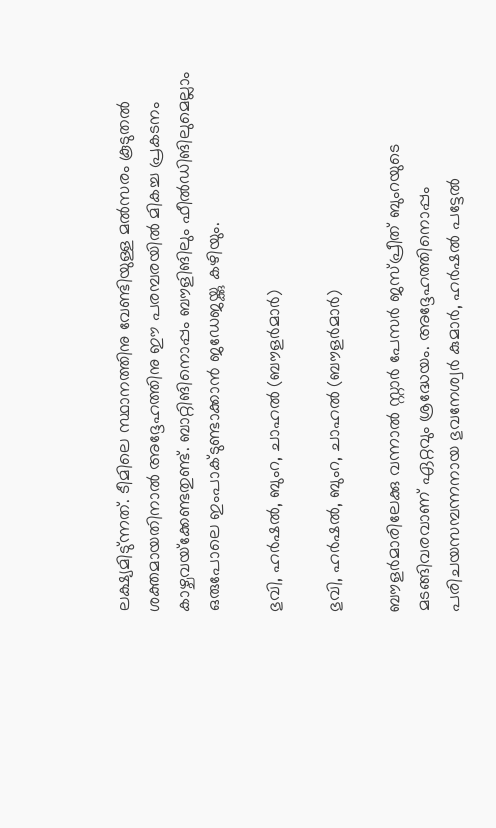ലക്ഷ്യമിടു്ന്നത്. ടീമിലെ സ്ഥാനത്തിനു വേണ്ടിയുള്ള മല്‍സരം കൂടുതല്‍ ശക്തമായതിനാല്‍ അദ്ദേഹത്തിനു ഈ പരമ്പരയില്‍ മികച്ച പ്രകടനം കാഴ്ചവയ്‌ക്കേണ്ടതുണ്ട്. ബാറ്റിങിനൊപ്പം ബൗളിങിലും ഫീല്‍ഡിങിലുമെല്ലാം ഒരുപോലെ ഇംപാക്ടുണ്ടാക്കാന്‍ ജഡേജയ്ക്കു കഴിയും.

ഭുവി, ഹര്‍ഷല്‍, ബുംറ, ചാഹല്‍ (ബൗളര്‍മാര്‍)

ഭുവി, ഹര്‍ഷല്‍, ബുംറ, ചാഹല്‍ (ബൗളര്‍മാര്‍)

ബൗളര്‍മാരിലേക്കു വന്നാല്‍ സ്റ്റാര്‍ പേസര്‍ ജസ്പ്രീത് ബുംറയുടെ മടങ്ങിവരവാണ് ഏറ്റവും ശ്രദ്ധേയം. അദ്ദേഹത്തിനൊപ്പം പരിചയസമ്പന്നനായ ഭുവനേശ്വര്‍ കുമാര്‍, ഹര്‍ഷല്‍ പട്ടേല്‍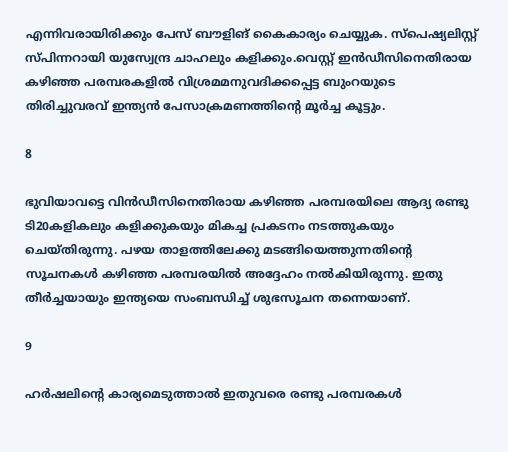എന്നിവരായിരിക്കും പേസ് ബൗളിങ് കൈകാര്യം ചെയ്യുക. സ്‌പെഷ്യലിസ്റ്റ് സ്പിന്നറായി യുസ്വേന്ദ്ര ചാഹലും കളിക്കും.വെസ്റ്റ് ഇന്‍ഡീസിനെതിരായ കഴിഞ്ഞ പരമ്പരകളില്‍ വിശ്രമമനുവദിക്കപ്പെട്ട ബുംറയുടെ തിരിച്ചുവരവ് ഇന്ത്യന്‍ പേസാക്രമണത്തിന്റെ മൂര്‍ച്ച കൂട്ടും.

8

ഭുവിയാവട്ടെ വിന്‍ഡീസിനെതിരായ കഴിഞ്ഞ പരമ്പരയിലെ ആദ്യ രണ്ടു ടി20കളികലും കളിക്കുകയും മികച്ച പ്രകടനം നടത്തുകയും ചെയ്തിരുന്നു. പഴയ താളത്തിലേക്കു മടങ്ങിയെത്തുന്നതിന്റെ സൂചനകള്‍ കഴിഞ്ഞ പരമ്പരയില്‍ അദ്ദേഹം നല്‍കിയിരുന്നു. ഇതു തീര്‍ച്ചയായും ഇന്ത്യയെ സംബന്ധിച്ച് ശുഭസൂചന തന്നെയാണ്.

9

ഹര്‍ഷലിന്റെ കാര്യമെടുത്താല്‍ ഇതുവരെ രണ്ടു പരമ്പരകള്‍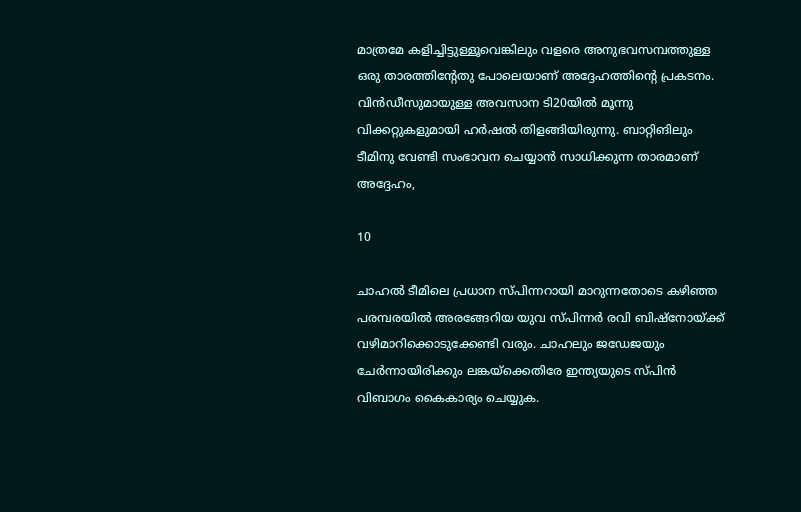മാത്രമേ കളിച്ചിട്ടുള്ളൂവെങ്കിലും വളരെ അനുഭവസമ്പത്തുള്ള ഒരു താരത്തിന്റേതു പോലെയാണ് അദ്ദേഹത്തിന്റെ പ്രകടനം. വിന്‍ഡീസുമായുള്ള അവസാന ടി20യില്‍ മൂന്നു വിക്കറ്റുകളുമായി ഹര്‍ഷല്‍ തിളങ്ങിയിരുന്നു. ബാറ്റിങിലും ടീമിനു വേണ്ടി സംഭാവന ചെയ്യാന്‍ സാധിക്കുന്ന താരമാണ് അദ്ദേഹം,

10

ചാഹല്‍ ടീമിലെ പ്രധാന സ്പിന്നറായി മാറുന്നതോടെ കഴിഞ്ഞ പരമ്പരയില്‍ അരങ്ങേറിയ യുവ സ്പിന്നര്‍ രവി ബിഷ്‌നോയ്ക്ക് വഴിമാറിക്കൊടുക്കേണ്ടി വരും. ചാഹലും ജഡേജയും ചേര്‍ന്നായിരിക്കും ലങ്കയ്‌ക്കെതിരേ ഇന്ത്യയുടെ സ്പിന്‍ വിബാഗം കൈകാര്യം ചെയ്യുക.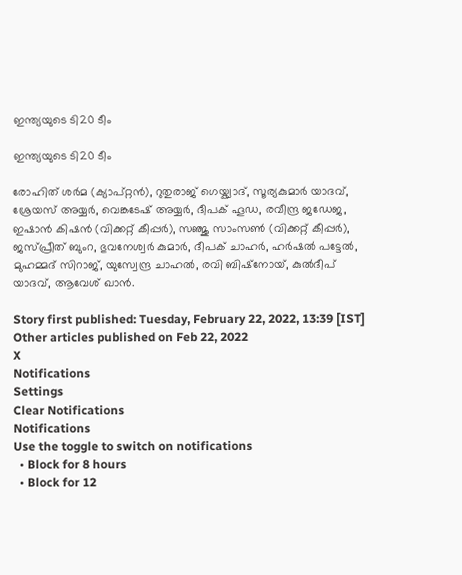ഇന്ത്യയുടെ ടി20 ടീം

ഇന്ത്യയുടെ ടി20 ടീം

രോഹിത് ശര്‍മ (ക്യാപ്റ്റന്‍), റുതുരാജ് ഗെയ്ക്വാദ്, സൂര്യകുമാര്‍ യാദവ്, ശ്രേയസ് അയ്യര്‍, വെങ്കടേഷ് അയ്യര്‍, ദീപക് ഹൂഡ, രവീന്ദ്ര ജഡേജ, ഇഷാന്‍ കിഷന്‍ (വിക്കറ്റ് കീപ്പര്‍), സഞ്ജു സാംസണ്‍ (വിക്കറ്റ് കീപ്പര്‍), ജസ്പ്രീത് ബുംറ, ഭുവനേശ്വര്‍ കുമാര്‍, ദീപക് ചാഹര്‍, ഹര്‍ഷല്‍ പട്ടേല്‍, മുഹമ്മദ് സിറാജ്, യുസ്വേന്ദ്ര ചാഹല്‍, രവി ബിഷ്‌നോയ്, കുല്‍ദീപ് യാദവ്, ആവേശ് ഖാന്‍.

Story first published: Tuesday, February 22, 2022, 13:39 [IST]
Other articles published on Feb 22, 2022
X
Notifications
Settings
Clear Notifications
Notifications
Use the toggle to switch on notifications
  • Block for 8 hours
  • Block for 12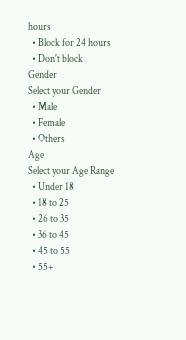hours
  • Block for 24 hours
  • Don't block
Gender
Select your Gender
  • Male
  • Female
  • Others
Age
Select your Age Range
  • Under 18
  • 18 to 25
  • 26 to 35
  • 36 to 45
  • 45 to 55
  • 55+